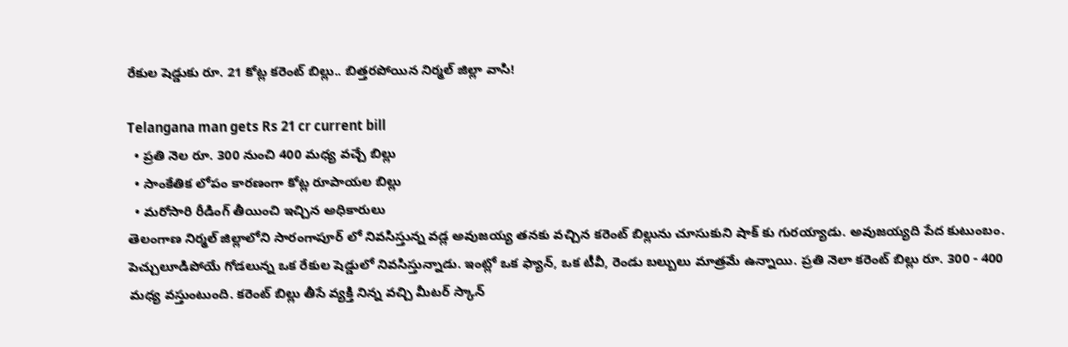రేకుల షెడ్డుకు రూ. 21 కోట్ల కరెంట్ బిల్లు.. బిత్తరపోయిన నిర్మల్ జిల్లా వాసి!

Telangana man gets Rs 21 cr current bill
  • ప్రతి నెల రూ. 300 నుంచి 400 మధ్య వచ్చే బిల్లు
  • సాంకేతిక లోపం కారణంగా కోట్ల రూపాయల బిల్లు
  • మరోసారి రీడింగ్ తీయించి ఇచ్చిన అధికారులు
తెలంగాణ నిర్మల్ జిల్లాలోని సారంగాపూర్ లో నివసిస్తున్న వడ్ల అవుజయ్య తనకు వచ్చిన కరెంట్ బిల్లును చూసుకుని షాక్ కు గురయ్యాడు. అవుజయ్యది పేద కుటుంబం. పెచ్చులూడిపోయే గోడలున్న ఒక రేకుల షెడ్డులో నివసిస్తున్నాడు. ఇంట్లో ఒక ఫ్యాన్, ఒక టీవీ, రెండు బల్బులు మాత్రమే ఉన్నాయి. ప్రతి నెలా కరెంట్ బిల్లు రూ. 300 - 400 మధ్య వస్తుంటుంది. కరెంట్ బిల్లు తీసే వ్యక్తి నిన్న వచ్చి మీటర్ స్కాన్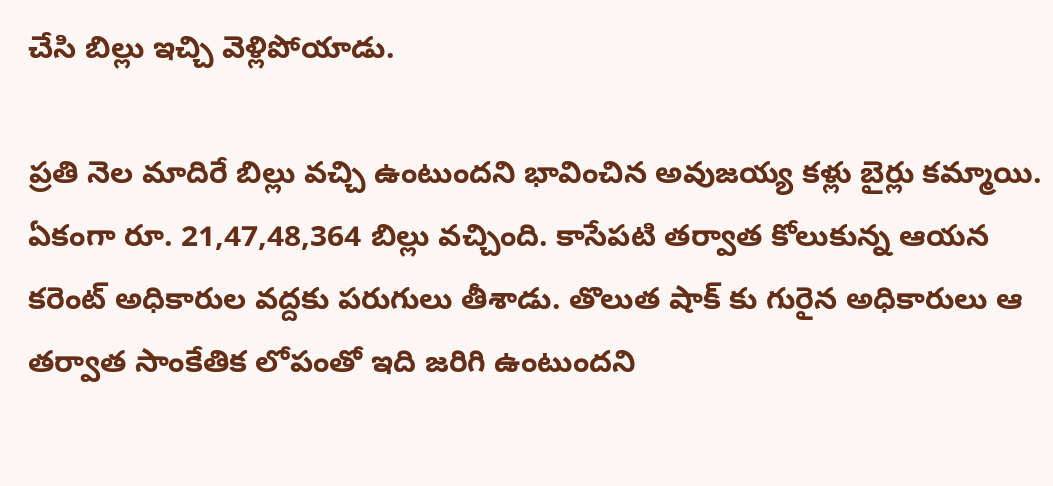చేసి బిల్లు ఇచ్చి వెళ్లిపోయాడు.

ప్రతి నెల మాదిరే బిల్లు వచ్చి ఉంటుందని భావించిన అవుజయ్య కళ్లు బైర్లు కమ్మాయి. ఏకంగా రూ. 21,47,48,364 బిల్లు వచ్చింది. కాసేపటి తర్వాత కోలుకున్న ఆయన కరెంట్ అధికారుల వద్దకు పరుగులు తీశాడు. తొలుత షాక్ కు గురైన అధికారులు ఆ తర్వాత సాంకేతిక లోపంతో ఇది జరిగి ఉంటుందని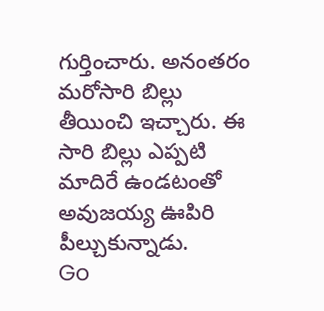గుర్తించారు. అనంతరం మరోసారి బిల్లు తీయించి ఇచ్చారు. ఈ సారి బిల్లు ఎప్పటి మాదిరే ఉండటంతో అవుజయ్య ఊపిరి పీల్చుకున్నాడు.
Go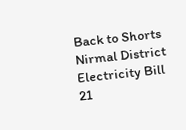Back to Shorts
Nirmal District
Electricity Bill
21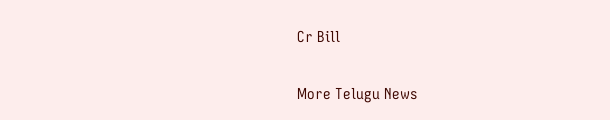Cr Bill

More Telugu News